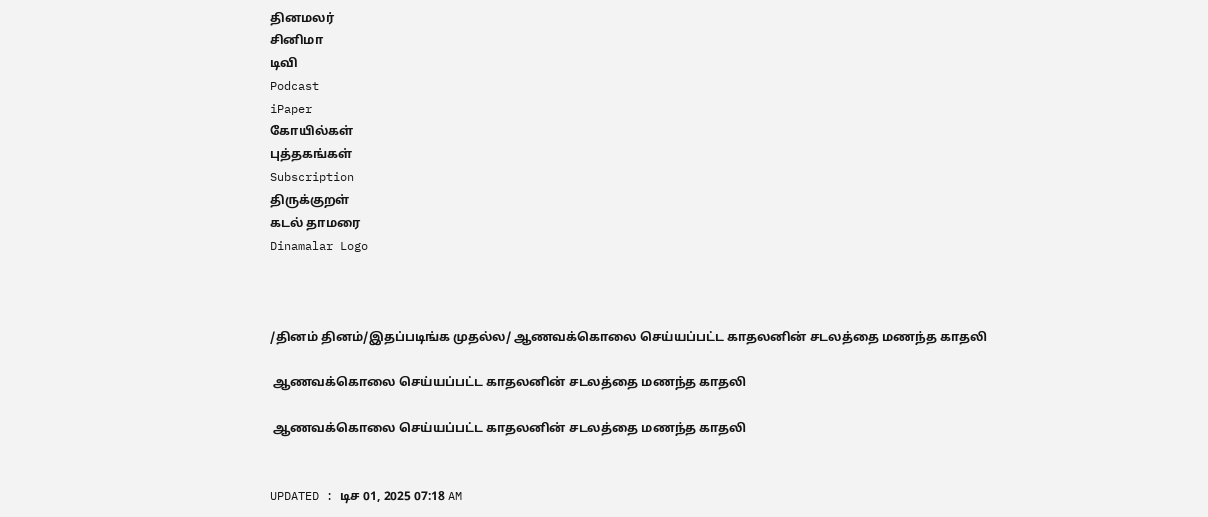தினமலர்
சினிமா
டிவி
Podcast
iPaper
கோயில்கள்
புத்தகங்கள்
Subscription
திருக்குறள்
கடல் தாமரை
Dinamalar Logo



/தினம் தினம்/இதப்படிங்க முதல்ல/ ஆணவக்கொலை செய்யப்பட்ட காதலனின் சடலத்தை மணந்த காதலி

 ஆணவக்கொலை செய்யப்பட்ட காதலனின் சடலத்தை மணந்த காதலி

 ஆணவக்கொலை செய்யப்பட்ட காதலனின் சடலத்தை மணந்த காதலி


UPDATED : டிச 01, 2025 07:18 AM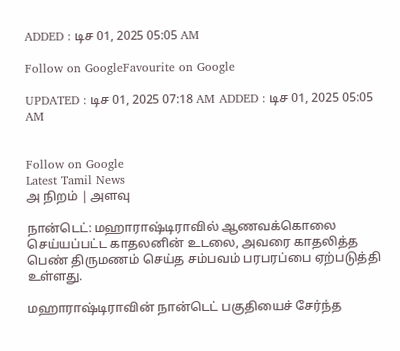ADDED : டிச 01, 2025 05:05 AM

Follow on GoogleFavourite on Google

UPDATED : டிச 01, 2025 07:18 AM ADDED : டிச 01, 2025 05:05 AM


Follow on Google
Latest Tamil News
அ நிறம் | அளவு

நான்டெட்: மஹாராஷ்டிராவில் ஆணவக்கொலை செய்யப்பட்ட காதலனின் உடலை, அவரை காதலித்த பெண் திருமணம் செய்த சம்பவம் பரபரப்பை ஏற்படுத்தி உள்ளது.

மஹாராஷ்டிராவின் நான்டெட் பகுதியைச் சேர்ந்த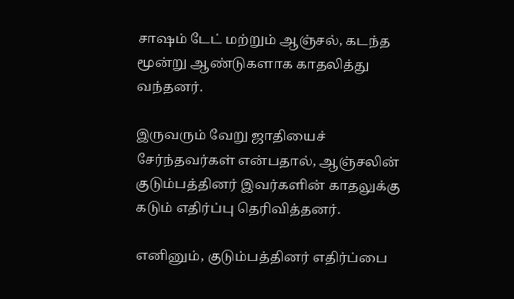சாஷம் டேட் மற்றும் ஆஞ்சல், கடந்த மூன்று ஆண்டுகளாக காதலித்து வந்தனர்.

இருவரும் வேறு ஜாதியைச் சேர்ந்தவர்கள் என்பதால், ஆஞ்சலின் குடும்பத்தினர் இவர்களின் காதலுக்கு கடும் எதிர்ப்பு தெரிவித்தனர்.

எனினும், குடும்பத்தினர் எதிர்ப்பை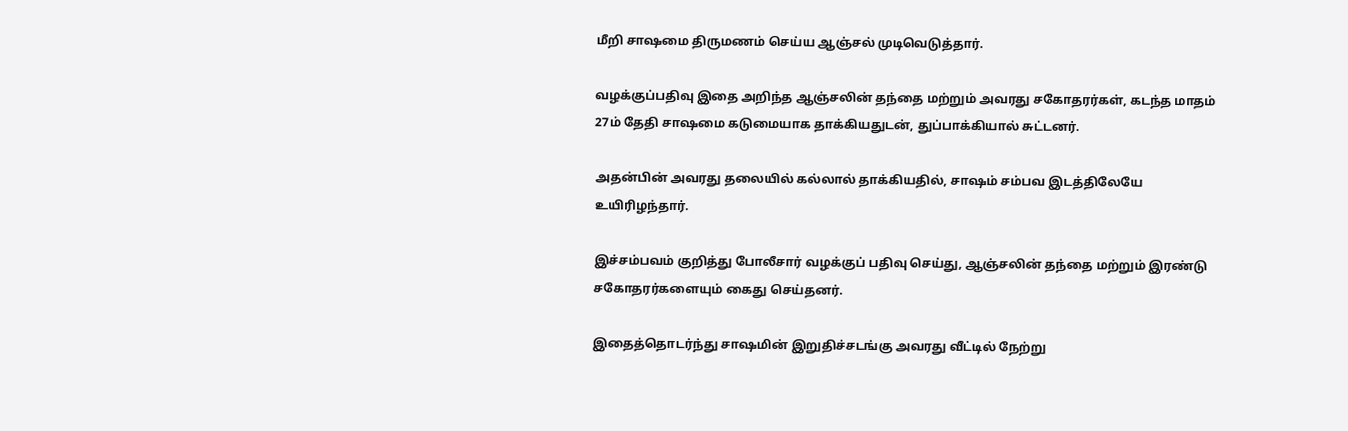மீறி சாஷமை திருமணம் செய்ய ஆஞ்சல் முடிவெடுத்தார்.

வழக்குப்பதிவு இதை அறிந்த ஆஞ்சலின் தந்தை மற்றும் அவரது சகோதரர்கள், கடந்த மாதம் 27ம் தேதி சாஷமை கடுமையாக தாக்கியதுடன், துப்பாக்கியால் சுட்டனர்.

அதன்பின் அவரது தலையில் கல்லால் தாக்கியதில், சாஷம் சம்பவ இடத்திலேயே உயிரிழந்தார்.

இச்சம்பவம் குறித்து போலீசார் வழக்குப் பதிவு செய்து, ஆஞ்சலின் தந்தை மற்றும் இரண்டு சகோதரர்களையும் கைது செய்தனர்.

இதைத்தொடர்ந்து சாஷமின் இறுதிச்சடங்கு அவரது வீட்டில் நேற்று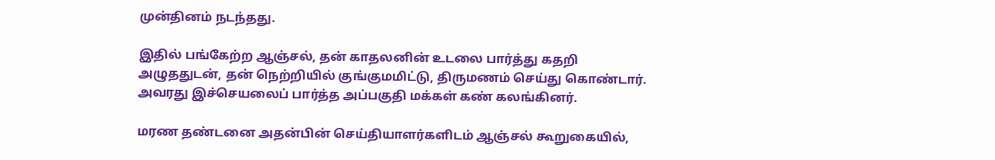முன்தினம் நடந்தது.

இதில் பங்கேற்ற ஆஞ்சல், தன் காதலனின் உடலை பார்த்து கதறி அழுததுடன், தன் நெற்றியில் குங்குமமிட்டு, திருமணம் செய்து கொண்டார். அவரது இச்செயலைப் பார்த்த அப்பகுதி மக்கள் கண் கலங்கினர்.

மரண தண்டனை அதன்பின் செய்தியாளர்களிடம் ஆஞ்சல் கூறுகையில்,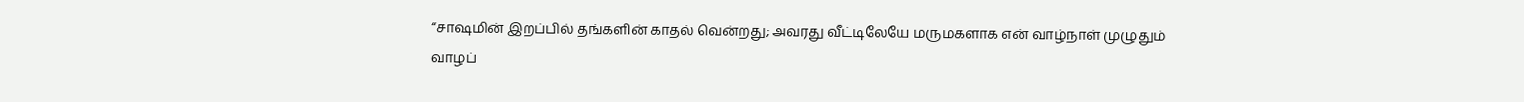“சாஷமின் இறப்பில் தங்களின் காதல் வென்றது; அவரது வீட்டிலேயே மருமகளாக என் வாழ்நாள் முழுதும் வாழப்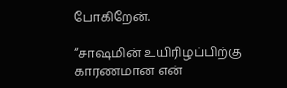போகிறேன்.

“சாஷமின் உயிரிழப்பிற்கு காரணமான என்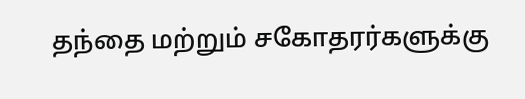தந்தை மற்றும் சகோதரர்களுக்கு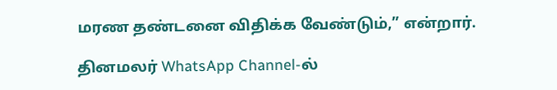மரண தண்டனை விதிக்க வேண்டும்,” என்றார்.

தினமலர் WhatsApp Channel-ல்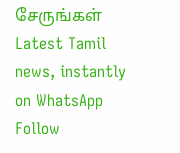சேருங்கள்
Latest Tamil news, instantly on WhatsApp
Follow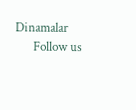Dinamalar
      Follow us